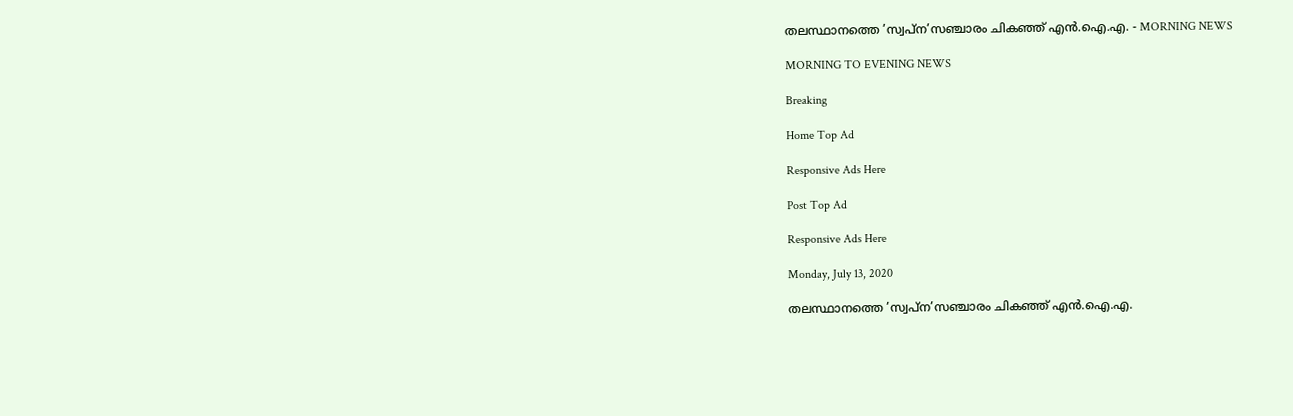തലസ്ഥാനത്തെ ’സ്വപ്ന’സഞ്ചാരം ചികഞ്ഞ് എൻ.ഐ.എ. - MORNING NEWS

MORNING TO EVENING NEWS

Breaking

Home Top Ad

Responsive Ads Here

Post Top Ad

Responsive Ads Here

Monday, July 13, 2020

തലസ്ഥാനത്തെ ’സ്വപ്ന’സഞ്ചാരം ചികഞ്ഞ് എൻ.ഐ.എ.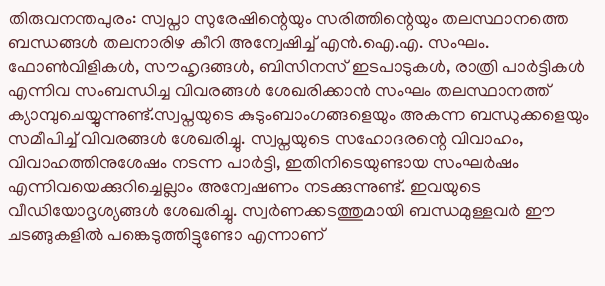തിരുവനന്തപുരം: സ്വപ്നാ സുരേഷിന്റെയും സരിത്തിന്റെയും തലസ്ഥാനത്തെ ബന്ധങ്ങൾ തലനാരിഴ കീറി അന്വേഷിച്ച് എൻ.ഐ.എ. സംഘം. ഫോൺവിളികൾ, സൗഹൃദങ്ങൾ, ബിസിനസ് ഇടപാടുകൾ, രാത്രി പാർട്ടികൾ എന്നിവ സംബന്ധിച്ച വിവരങ്ങൾ ശേഖരിക്കാൻ സംഘം തലസ്ഥാനത്ത് ക്യാമ്പുചെയ്യുന്നുണ്ട്.സ്വപ്നയുടെ കുടുംബാംഗങ്ങളെയും അകന്ന ബന്ധുക്കളെയും സമീപിച്ച് വിവരങ്ങൾ ശേഖരിച്ചു. സ്വപ്നയുടെ സഹോദരന്റെ വിവാഹം, വിവാഹത്തിനുശേഷം നടന്ന പാർട്ടി, ഇതിനിടെയുണ്ടായ സംഘർഷം എന്നിവയെക്കുറിച്ചെല്ലാം അന്വേഷണം നടക്കുന്നുണ്ട്. ഇവയുടെ വീഡിയോദൃശ്യങ്ങൾ ശേഖരിച്ചു. സ്വർണക്കടത്തുമായി ബന്ധമുള്ളവർ ഈ ചടങ്ങുകളിൽ പങ്കെടുത്തിട്ടുണ്ടോ എന്നാണ്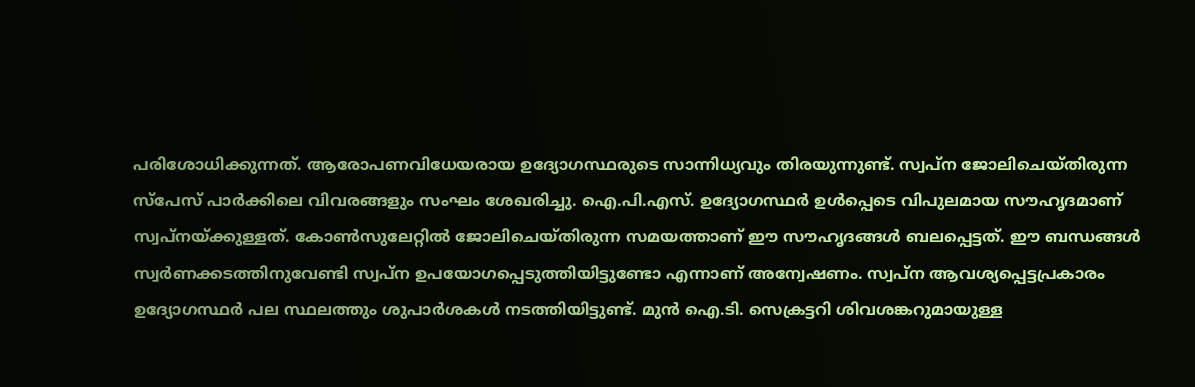പരിശോധിക്കുന്നത്. ആരോപണവിധേയരായ ഉദ്യോഗസ്ഥരുടെ സാന്നിധ്യവും തിരയുന്നുണ്ട്. സ്വപ്ന ജോലിചെയ്തിരുന്ന സ്‌പേസ് പാർക്കിലെ വിവരങ്ങളും സംഘം ശേഖരിച്ചു. ഐ.പി.എസ്. ഉദ്യോഗസ്ഥർ ഉൾപ്പെടെ വിപുലമായ സൗഹൃദമാണ് സ്വപ്നയ്ക്കുള്ളത്. കോൺസുലേറ്റിൽ ജോലിചെയ്തിരുന്ന സമയത്താണ് ഈ സൗഹൃദങ്ങൾ ബലപ്പെട്ടത്. ഈ ബന്ധങ്ങൾ സ്വർണക്കടത്തിനുവേണ്ടി സ്വപ്ന ഉപയോഗപ്പെടുത്തിയിട്ടുണ്ടോ എന്നാണ് അന്വേഷണം. സ്വപ്ന ആവശ്യപ്പെട്ടപ്രകാരം ഉദ്യോഗസ്ഥർ പല സ്ഥലത്തും ശുപാർശകൾ നടത്തിയിട്ടുണ്ട്. മുൻ ഐ.ടി. സെക്രട്ടറി ശിവശങ്കറുമായുള്ള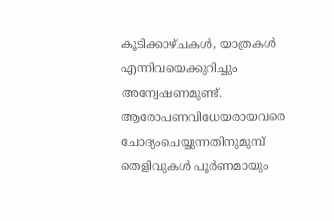കൂടിക്കാഴ്ചകൾ, യാത്രകൾ എന്നിവയെക്കുറിച്ചും അന്വേഷണമുണ്ട്. ആരോപണവിധേയരായവരെ ചോദ്യംചെയ്യുന്നതിനുമുമ്പ് തെളിവുകൾ പൂർണമായും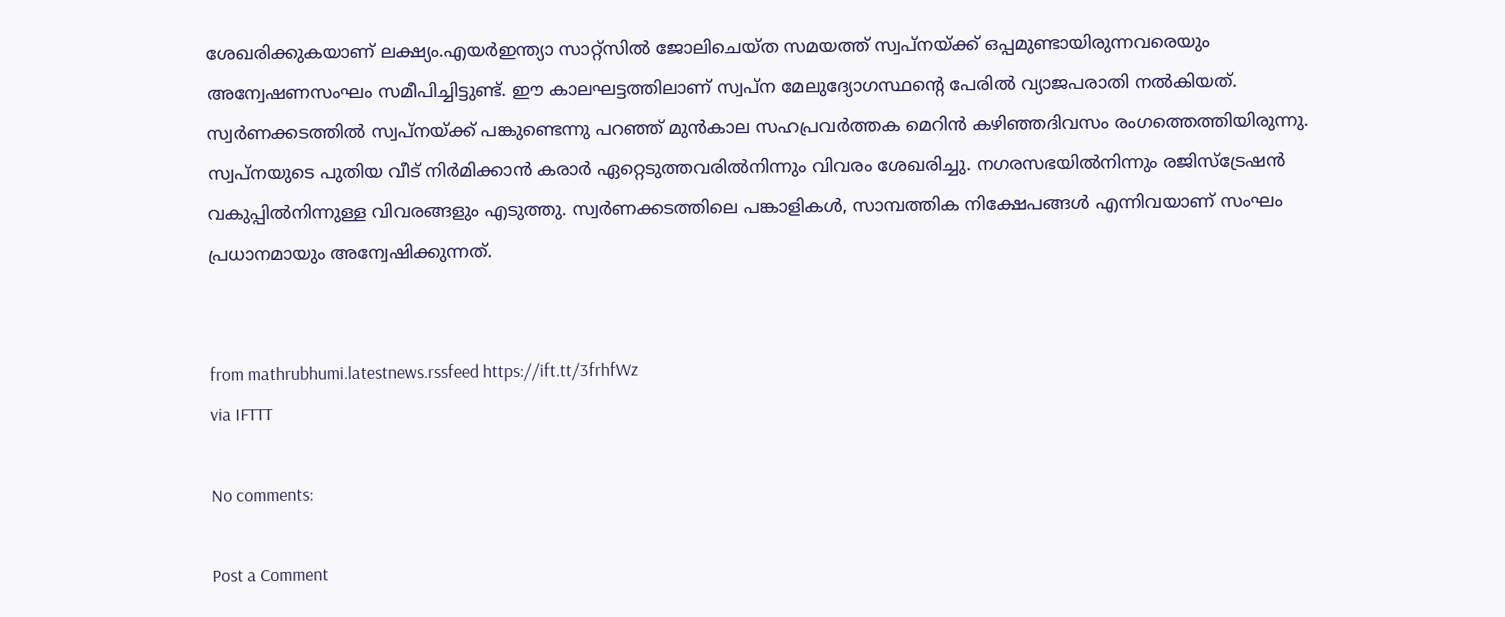ശേഖരിക്കുകയാണ് ലക്ഷ്യം.എയർഇന്ത്യാ സാറ്റ്‌സിൽ ജോലിചെയ്ത സമയത്ത് സ്വപ്നയ്ക്ക് ഒപ്പമുണ്ടായിരുന്നവരെയും അന്വേഷണസംഘം സമീപിച്ചിട്ടുണ്ട്. ഈ കാലഘട്ടത്തിലാണ് സ്വപ്ന മേലുദ്യോഗസ്ഥന്റെ പേരിൽ വ്യാജപരാതി നൽകിയത്. സ്വർണക്കടത്തിൽ സ്വപ്നയ്ക്ക് പങ്കുണ്ടെന്നു പറഞ്ഞ് മുൻകാല സഹപ്രവർത്തക മെറിൻ കഴിഞ്ഞദിവസം രംഗത്തെത്തിയിരുന്നു. സ്വപ്നയുടെ പുതിയ വീട് നിർമിക്കാൻ കരാർ ഏറ്റെടുത്തവരിൽനിന്നും വിവരം ശേഖരിച്ചു. നഗരസഭയിൽനിന്നും രജിസ്‌ട്രേഷൻ വകുപ്പിൽനിന്നുള്ള വിവരങ്ങളും എടുത്തു. സ്വർണക്കടത്തിലെ പങ്കാളികൾ, സാമ്പത്തിക നിക്ഷേപങ്ങൾ എന്നിവയാണ് സംഘം പ്രധാനമായും അന്വേഷിക്കുന്നത്.


from mathrubhumi.latestnews.rssfeed https://ift.tt/3frhfWz
via IFTTT

No comments:

Post a Comment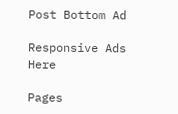Post Bottom Ad

Responsive Ads Here

Pages